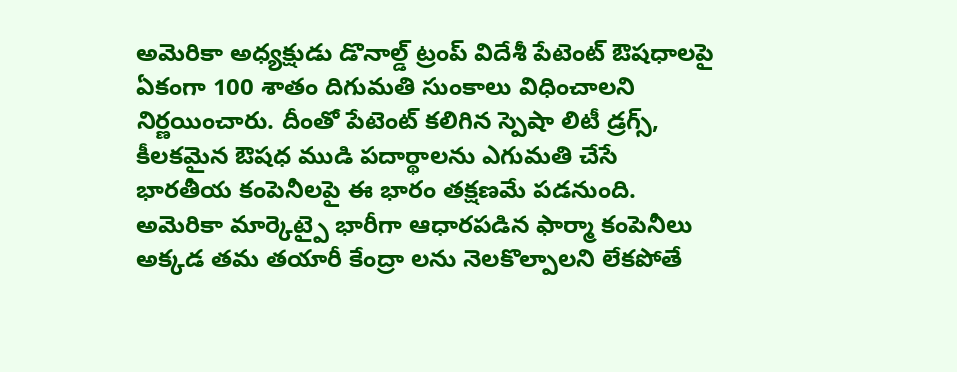అమెరికా అధ్యక్షుడు డొనాల్డ్ ట్రంప్ విదేశీ పేటెంట్ ఔషధాలపై ఏకంగా 100 శాతం దిగుమతి సుంకాలు విధించాలని నిర్ణయించారు. దీంతో పేటెంట్ కలిగిన స్పెషా లిటీ డ్రగ్స్, కీలకమైన ఔషధ ముడి పదార్థాలను ఎగుమతి చేసే భారతీయ కంపెనీలపై ఈ భారం తక్షణమే పడనుంది. అమెరికా మార్కెట్పై భారీగా ఆధారపడిన ఫార్మా కంపెనీలు అక్కడ తమ తయారీ కేంద్రా లను నెలకొల్పాలని లేకపోతే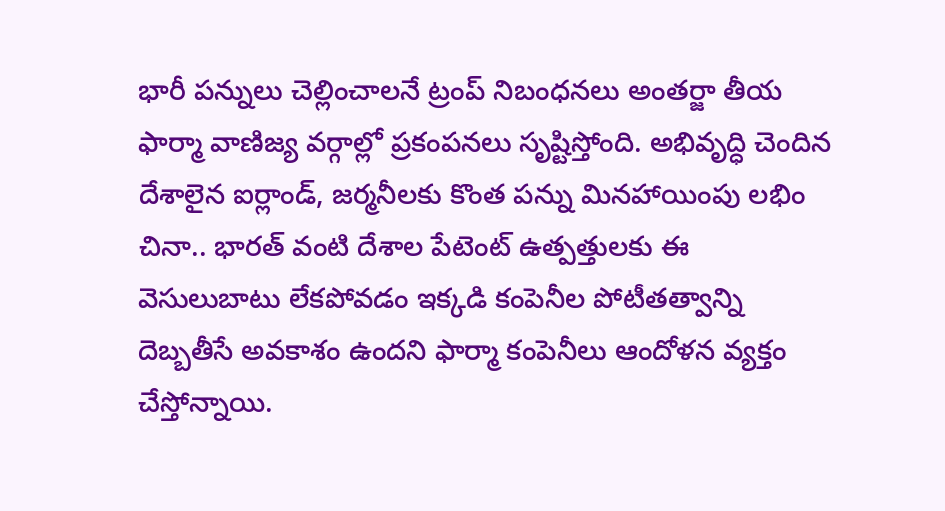భారీ పన్నులు చెల్లించాలనే ట్రంప్ నిబంధనలు అంతర్జా తీయ ఫార్మా వాణిజ్య వర్గాల్లో ప్రకంపనలు సృష్టిస్తోంది. అభివృద్ధి చెందిన దేశాలైన ఐర్లాండ్, జర్మనీలకు కొంత పన్ను మినహాయింపు లభిం చినా.. భారత్ వంటి దేశాల పేటెంట్ ఉత్పత్తులకు ఈ వెసులుబాటు లేకపోవడం ఇక్కడి కంపెనీల పోటీతత్వాన్ని దెబ్బతీసే అవకాశం ఉందని ఫార్మా కంపెనీలు ఆందోళన వ్యక్తం చేస్తోన్నాయి.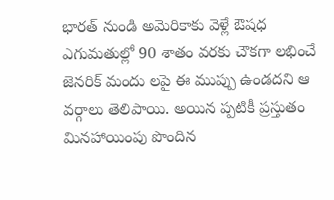భారత్ నుండి అమెరికాకు వెళ్లే ఔషధ ఎగుమతుల్లో 90 శాతం వరకు చౌకగా లభించే జెనరిక్ మందు లపై ఈ ముప్పు ఉండదని ఆ వర్గాలు తెలిపాయి. అయిన ప్పటికీ ప్రస్తుతం మినహాయింపు పొందిన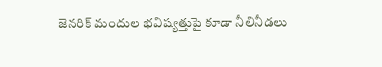జెనరిక్ మందుల భవిష్యత్తుపై కూడా నీలినీడలు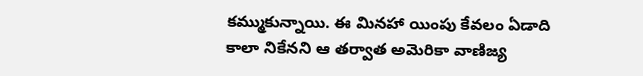కమ్ముకున్నాయి. ఈ మినహా యింపు కేవలం ఏడాది కాలా నికేనని ఆ తర్వాత అమెరికా వాణిజ్య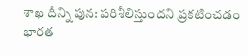శాఖ దీన్ని పున: పరిశీలిస్తుందని ప్రకటించడం భారత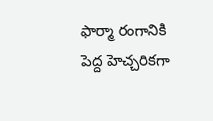ఫార్మా రంగానికి పెద్ద హెచ్చరికగా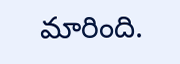మారింది.